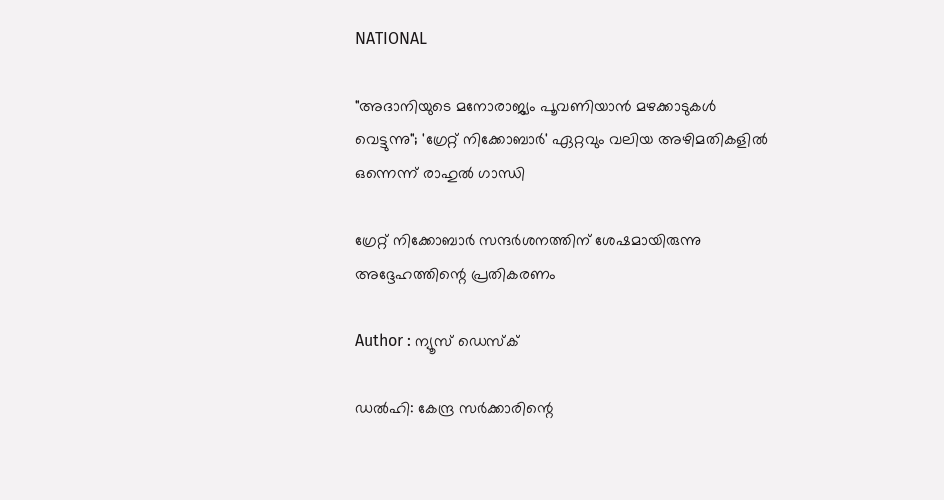NATIONAL

"അദാനിയുടെ മനോരാജ്യം പൂവണിയാൻ മഴക്കാടുകൾ വെട്ടുന്നു"; 'ഗ്രേറ്റ് നിക്കോബാർ' ഏറ്റവും വലിയ അഴിമതികളിൽ ഒന്നെന്ന് രാഹുൽ ഗാന്ധി

ഗ്രേറ്റ് നിക്കോബാർ സന്ദർശനത്തിന് ശേഷമായിരുന്നു അദ്ദേഹത്തിന്റെ പ്രതികരണം

Author : ന്യൂസ് ഡെസ്ക്

ഡൽഹി: കേന്ദ്ര സർക്കാരിന്റെ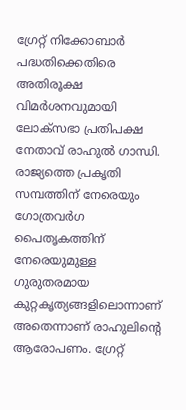ഗ്രേറ്റ് നിക്കോബാർ പദ്ധതിക്കെതിരെ അതിരൂക്ഷ വിമർശനവുമായി ലോക്‌സഭാ പ്രതിപക്ഷ നേതാവ് രാഹുൽ ഗാന്ധി. രാജ്യത്തെ പ്രകൃതി സമ്പത്തിന് നേരെയും ഗോത്രവർഗ പൈതൃകത്തിന് നേരെയുമുള്ള ഗുരുതരമായ കുറ്റകൃത്യങ്ങളിലൊന്നാണ് അതെന്നാണ് രാഹുലിന്റെ ആരോപണം. ഗ്രേറ്റ്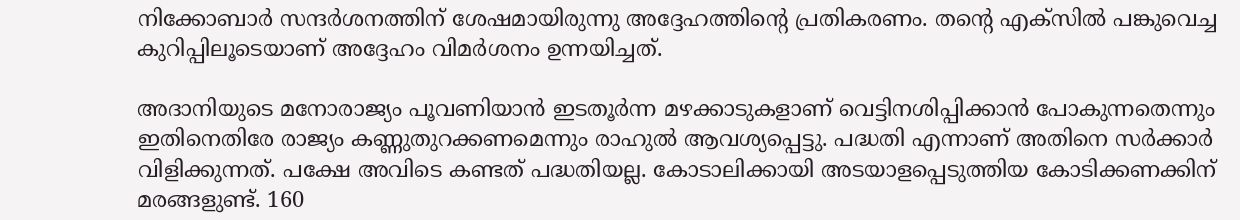നിക്കോബാർ സന്ദർശനത്തിന് ശേഷമായിരുന്നു അദ്ദേഹത്തിന്റെ പ്രതികരണം. തന്റെ എക്സിൽ പങ്കുവെച്ച കുറിപ്പിലൂടെയാണ് അദ്ദേഹം വിമർശനം ഉന്നയിച്ചത്.

അദാനിയുടെ മനോരാജ്യം പൂവണിയാൻ ഇടതൂർന്ന മഴക്കാടുകളാണ് വെട്ടിനശിപ്പിക്കാൻ പോകുന്നതെന്നും ഇതിനെതിരേ രാജ്യം കണ്ണുതുറക്കണമെന്നും രാഹുൽ ആവശ്യപ്പെട്ടു. പദ്ധതി എന്നാണ് അതിനെ സർക്കാർ വിളിക്കുന്നത്. പക്ഷേ അവിടെ കണ്ടത് പദ്ധതിയല്ല. കോടാലിക്കായി അടയാളപ്പെടുത്തിയ കോടിക്കണക്കിന് മരങ്ങളുണ്ട്. 160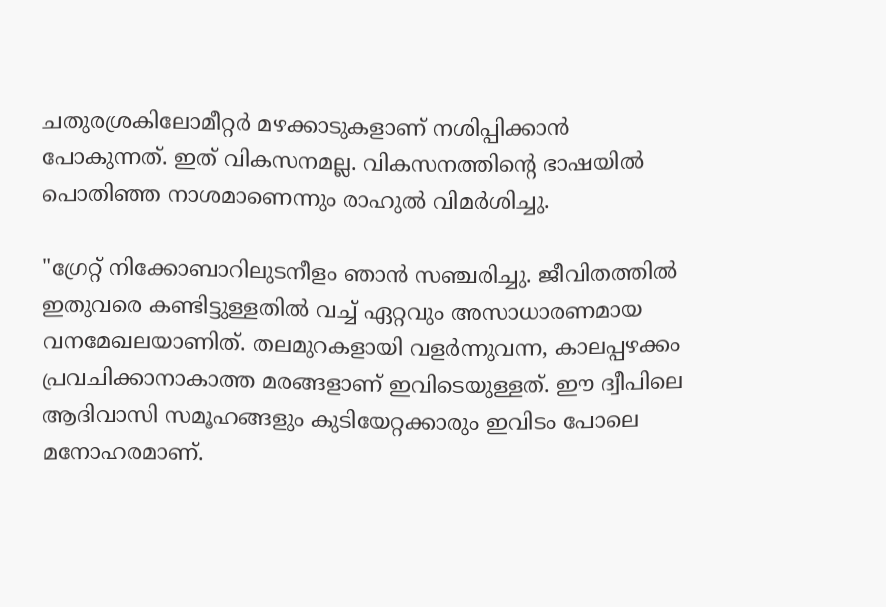ചതുരശ്രകിലോമീറ്റർ മഴക്കാടുകളാണ് നശിപ്പിക്കാൻ പോകുന്നത്. ഇത് വികസനമല്ല. വികസനത്തിന്റെ ഭാഷയിൽ പൊതിഞ്ഞ നാശമാണെന്നും രാഹുൽ വിമർശിച്ചു.

"ഗ്രേറ്റ് നിക്കോബാറിലുടനീളം ഞാൻ സഞ്ചരിച്ചു. ജീവിതത്തിൽ ഇതുവരെ കണ്ടിട്ടുള്ളതിൽ വച്ച് ഏറ്റവും അസാധാരണമായ വനമേഖലയാണിത്. തലമുറകളായി വളർന്നുവന്ന, കാലപ്പഴക്കം പ്രവചിക്കാനാകാത്ത മരങ്ങളാണ് ഇവിടെയുള്ളത്. ഈ ദ്വീപിലെ ആദിവാസി സമൂഹങ്ങളും കുടിയേറ്റക്കാരും ഇവിടം പോലെ മനോഹരമാണ്.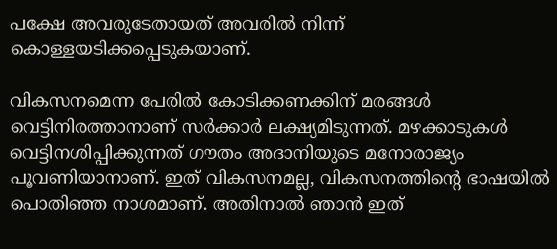പക്ഷേ അവരുടേതായത് അവരിൽ നിന്ന് കൊള്ളയടിക്കപ്പെടുകയാണ്.

വികസനമെന്ന പേരിൽ കോടിക്കണക്കിന് മരങ്ങൾ വെട്ടിനിരത്താനാണ് സർക്കാർ ലക്ഷ്യമിടുന്നത്. മഴക്കാടുകൾ വെട്ടിനശിപ്പിക്കുന്നത് ഗൗതം അദാനിയുടെ മനോരാജ്യം പൂവണിയാനാണ്. ഇത് വികസനമല്ല, വികസനത്തിന്റെ ഭാഷയിൽ പൊതിഞ്ഞ നാശമാണ്. അതിനാൽ ഞാൻ ഇത്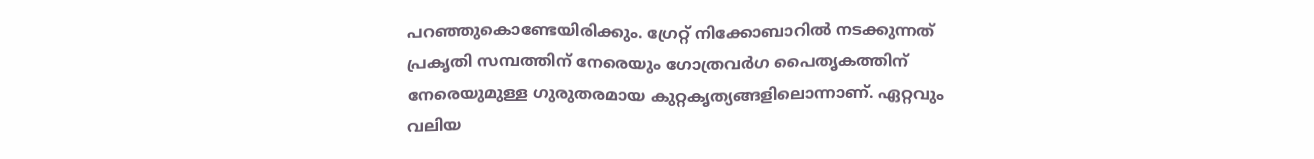പറഞ്ഞുകൊണ്ടേയിരിക്കും. ഗ്രേറ്റ് നിക്കോബാറിൽ നടക്കുന്നത് പ്രകൃതി സമ്പത്തിന് നേരെയും ഗോത്രവർഗ പൈതൃകത്തിന് നേരെയുമുള്ള ഗുരുതരമായ കുറ്റകൃത്യങ്ങളിലൊന്നാണ്. ഏറ്റവും വലിയ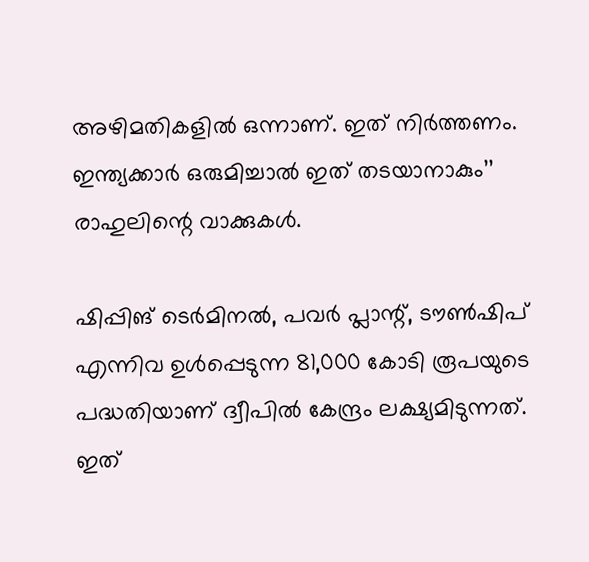അഴിമതികളിൽ ഒന്നാണ്. ഇത് നിർത്തണം. ഇന്ത്യക്കാർ ഒരുമിച്ചാൽ ഇത് തടയാനാകും’’ രാഹുലിന്റെ വാക്കുകൾ.

ഷിപ്പിങ് ടെർമിനൽ, പവർ പ്ലാന്റ്, ടൗൺഷിപ് എന്നിവ ഉൾപ്പെടുന്ന 81,000 കോടി രൂപയുടെ പദ്ധതിയാണ് ദ്വീപിൽ കേന്ദ്രം ലക്ഷ്യമിടുന്നത്. ഇത്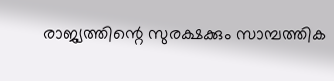രാജ്യത്തിന്റെ സുരക്ഷക്കും സാമ്പത്തിക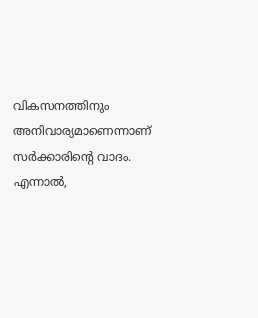വികസനത്തിനും അനിവാര്യമാണെന്നാണ് സർക്കാരിന്റെ വാദം. എന്നാൽ,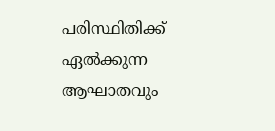പരിസ്ഥിതിക്ക് ഏൽക്കുന്ന ആഘാതവും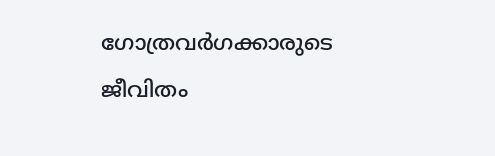ഗോത്രവർഗക്കാരുടെ ജീവിതം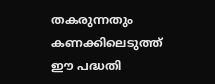തകരുന്നതും കണക്കിലെടുത്ത് ഈ പദ്ധതി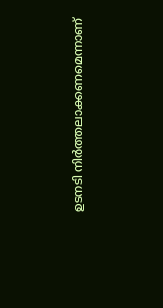ഉടനടി നിർത്തലാക്കണമെന്നാണ്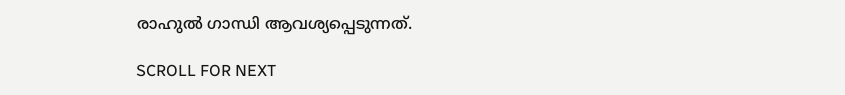രാഹുൽ ഗാന്ധി ആവശ്യപ്പെടുന്നത്.

SCROLL FOR NEXT